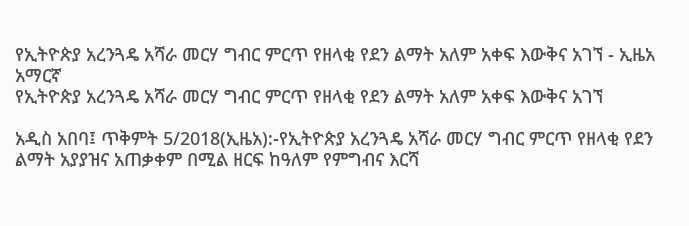የኢትዮጵያ አረንጓዴ አሻራ መርሃ ግብር ምርጥ የዘላቂ የደን ልማት አለም አቀፍ እውቅና አገኘ - ኢዜአ አማርኛ
የኢትዮጵያ አረንጓዴ አሻራ መርሃ ግብር ምርጥ የዘላቂ የደን ልማት አለም አቀፍ እውቅና አገኘ

አዲስ አበባ፤ ጥቅምት 5/2018(ኢዜአ):-የኢትዮጵያ አረንጓዴ አሻራ መርሃ ግብር ምርጥ የዘላቂ የደን ልማት አያያዝና አጠቃቀም በሚል ዘርፍ ከዓለም የምግብና እርሻ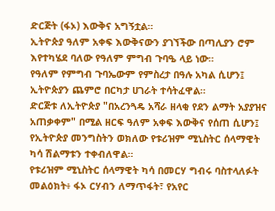ድርጅት (ፋኦ) እውቅና አግኝቷል።
ኢትዮጵያ ዓለም አቀፍ እውቅናውን ያገኘችው በጣሊያን ሮም እየተካሄደ ባለው የዓለም ምግብ ጉባዔ ላይ ነው።
የዓለም የምግብ ጉባኤውም የምስረታ በዓሉ አካል ሲሆን፤ ኢትዮጵያን ጨምሮ በርካታ ሀገራት ተሳትፈዋል።
ድርጅቱ ለኢትዮጵያ "በአረንጓዴ አሻራ ዘላቂ የደን ልማት አያያዝና አጠቃቀም" በሚል ዘርፍ ዓለም አቀፍ እውቅና የሰጠ ሲሆን፤ የኢትዮጵያ መንግስትን ወክለው የቱሪዝም ሚኒስትር ሰላማዊት ካሳ ሽልማቱን ተቀብለዋል።
የቱሪዝም ሚኒስትር ሰላማዊት ካሳ በመርሃ ግብሩ ባስተላለፉት መልዕክት፥ ፋኦ ርሃብን ለማጥፋት፣ የአየር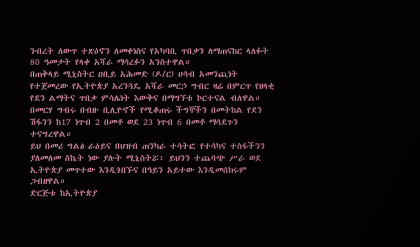ንብረት ለውጥ ተጽዕኖን ለመቀነስና የአካባቢ ጥበቃን ለማጠናከር ላለፉት 80 ዓመታት የላቀ አሻራ ማሳረፉን አንስተዋል።
በጠቅላይ ሚኒስትር ዐቢይ አሕመድ (ዶ/ር) ሀሳብ አመንጪነት የተጀመረው የኢትዮጵያ አረንጓዴ አሻራ መርኃ ግብር ዛሬ በምርጥ የዘላቂ የደን ልማትና ጥበቃ ምሳሌነት እውቅና በማግኘቱ ኮርተናል ብለዋል።
በመርሃ ግብሩ በብዙ ቢሊዮኖች የሚቆጠሩ ችግኞችን በመትከል የደን ሽፋንን ከ17 ነጥብ 2 በመቶ ወደ 23 ነጥብ 6 በመቶ ማሳደጉን ተናግረዋል።
ይህ በመሪ ግልፅ ራዕይና በህዝብ ጠንካራ ተሳትፎ የተሳካና ተስፋችንን ያለመለመ ስኬት ነው ያሉት ሚኒስትሯ፥ ይህንን ተጨባጭ ሥራ ወደ ኢትዮጵያ መጥተው እንዲጎበኙና በዓይን አይተው እንዲመሰክሩም ጋብዘዋል።
ድርጅቱ ከኢትዮጵያ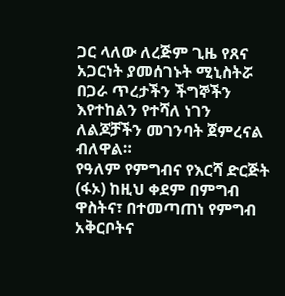ጋር ላለው ለረጅም ጊዜ የጸና አጋርነት ያመሰገኑት ሚኒስትሯ በጋራ ጥረታችን ችግኞችን እየተከልን የተሻለ ነገን ለልጆቻችን መገንባት ጀምረናል ብለዋል።
የዓለም የምግብና የእርሻ ድርጅት (ፋኦ) ከዚህ ቀደም በምግብ ዋስትና፣ በተመጣጠነ የምግብ አቅርቦትና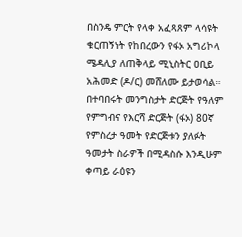በስንዴ ምርት የላቀ አፈጻጸም ላሳዩት ቁርጠኝነት የከበረውን የፋኦ አግሪኮላ ሜዳሊያ ለጠቅላይ ሚኒስትር ዐቢይ አሕመድ (ዶ/ር) መሸለሙ ይታወሳል።
በተባበሩት መንግስታት ድርጅት የዓለም የምግብና የእርሻ ድርጅት (ፋኦ) 80ኛ የምስረታ ዓመት የድርጅቱን ያለፉት ዓመታት ስራዎች በሚዳስሱ እንዲሁም ቀጣይ ራዕዩን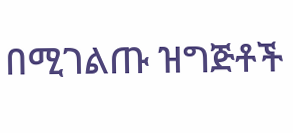በሚገልጡ ዝግጅቶች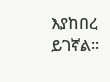እያከበረ ይገኛል።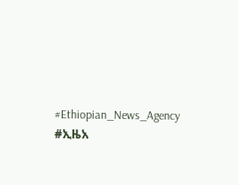#Ethiopian_News_Agency #ኢዜአ